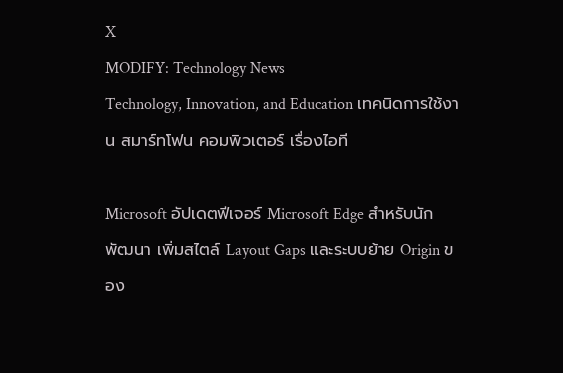X
MODIFY: Technology News
Technology, Innovation, and Education เทคนิดการใช้งาน สมาร์ทโฟน คอมพิวเตอร์ เรื่องไอที

Microsoft อัปเดตฟีเจอร์ Microsoft Edge สำหรับนักพัฒนา เพิ่มสไตล์ Layout Gaps และระบบย้าย Origin ของ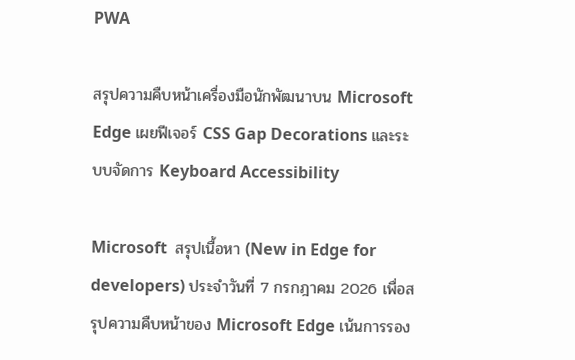PWA

สรุปความคืบหน้าเครื่องมือนักพัฒนาบน Microsoft Edge เผยฟีเจอร์ CSS Gap Decorations และระบบจัดการ Keyboard Accessibility

Microsoft  สรุปเนื้อหา (New in Edge for developers) ประจำวันที่ 7 กรกฎาคม 2026 เพื่อสรุปความคืบหน้าของ Microsoft Edge เน้นการรอง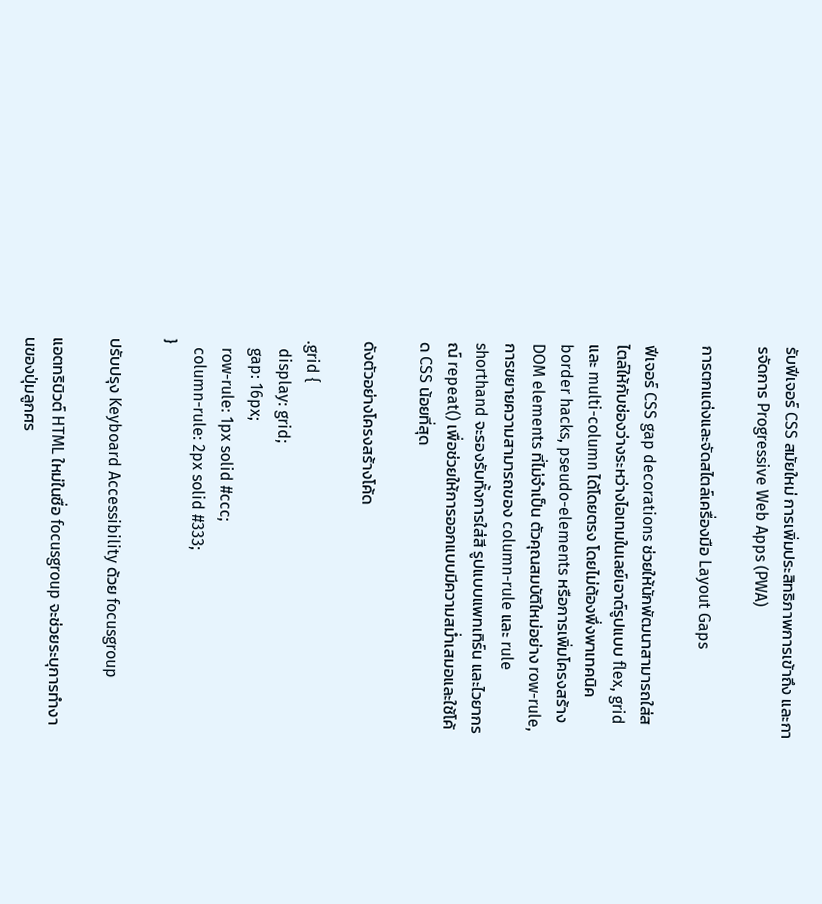รับฟีเจอร์ CSS สมัยใหม่ การเพิ่มประสิทธิภาพการเข้าถึง และการจัดการ Progressive Web Apps (PWA)

การตกแต่งและจัดสไตล์เครื่องมือ Layout Gaps

ฟีเจอร์ CSS gap decorations ช่วยให้นักพัฒนาสามารถใส่สไตล์ให้กับช่องว่างระหว่างไอเทมในเลย์เอาต์รูปแบบ flex, grid และ multi-column ได้โดยตรง โดยไม่ต้องพึ่งพาเทคนิค border hacks, pseudo-elements หรือการเพิ่มโครงสร้าง DOM elements ที่ไม่จำเป็น ตัวคุณสมบัติใหม่อย่าง row-rule, การขยายความสามารถของ column-rule และ rule shorthand จะรองรับทั้งการใส่สี รูปแบบแพทเทิร์น และไวยากรณ์ repeat() เพื่อช่วยให้การออกแบบมีความสม่ำเสมอและใช้โค้ด CSS น้อยที่สุด

ดังตัวอย่างโครงสร้างโค้ด

.grid {
  display: grid;
  gap: 16px;
  row-rule: 1px solid #ccc;
  column-rule: 2px solid #333;
}

ปรับปรุง Keyboard Accessibility ด้วย focusgroup

แอตทริบิวต์ HTML ใหม่ในชื่อ focusgroup จะช่วยระบุการทำงานของปุ่มลูกศร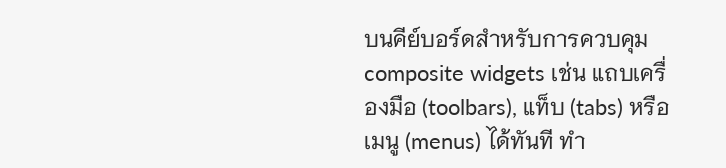บนคีย์บอร์ดสำหรับการควบคุม composite widgets เช่น แถบเครื่องมือ (toolbars), แท็บ (tabs) หรือเมนู (menus) ได้ทันที ทำ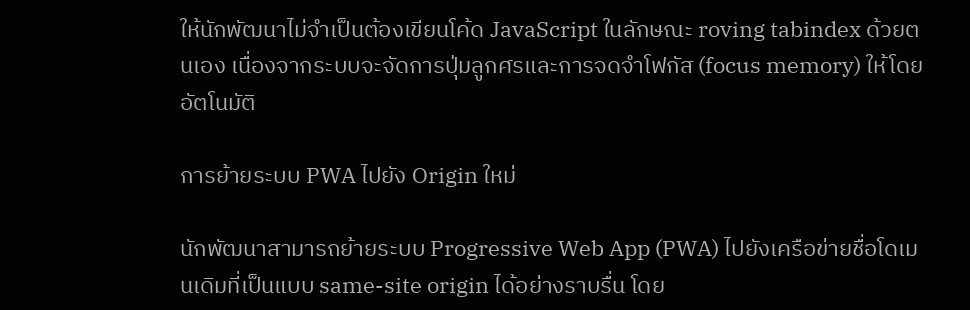ให้นักพัฒนาไม่จำเป็นต้องเขียนโค้ด JavaScript ในลักษณะ roving tabindex ด้วยตนเอง เนื่องจากระบบจะจัดการปุ่มลูกศรและการจดจำโฟกัส (focus memory) ให้โดยอัตโนมัติ

การย้ายระบบ PWA ไปยัง Origin ใหม่

นักพัฒนาสามารถย้ายระบบ Progressive Web App (PWA) ไปยังเครือข่ายชื่อโดเมนเดิมที่เป็นแบบ same-site origin ได้อย่างราบรื่น โดย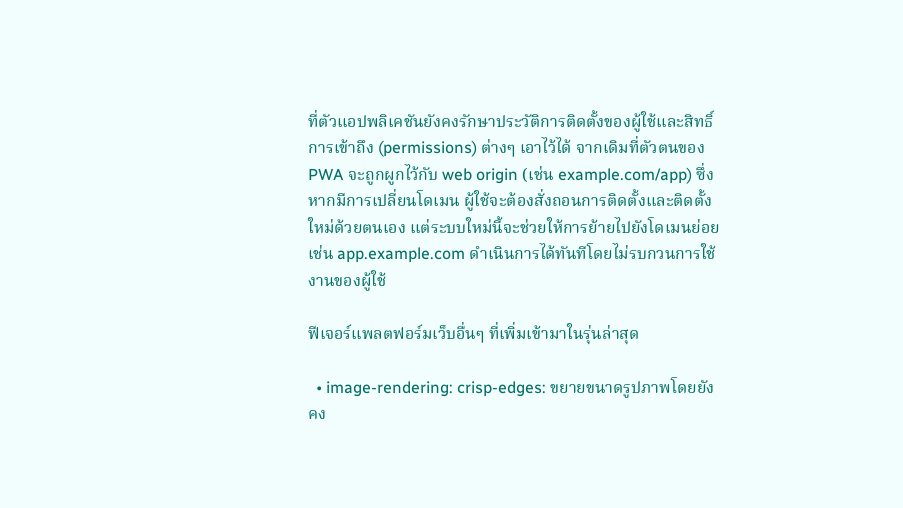ที่ตัวแอปพลิเคชันยังคงรักษาประวัติการติดตั้งของผู้ใช้และสิทธิ์การเข้าถึง (permissions) ต่างๆ เอาไว้ได้ จากเดิมที่ตัวตนของ PWA จะถูกผูกไว้กับ web origin (เช่น example.com/app) ซึ่งหากมีการเปลี่ยนโดเมน ผู้ใช้จะต้องสั่งถอนการติดตั้งและติดตั้งใหม่ด้วยตนเอง แต่ระบบใหม่นี้จะช่วยให้การย้ายไปยังโดเมนย่อย เช่น app.example.com ดำเนินการได้ทันทีโดยไม่รบกวนการใช้งานของผู้ใช้

ฟีเจอร์แพลตฟอร์มเว็บอื่นๆ ที่เพิ่มเข้ามาในรุ่นล่าสุด

  • image-rendering: crisp-edges: ขยายขนาดรูปภาพโดยยังคง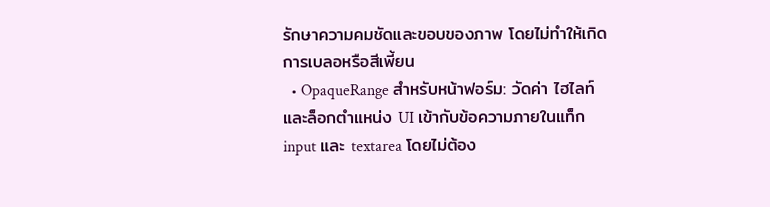รักษาความคมชัดและขอบของภาพ โดยไม่ทำให้เกิดการเบลอหรือสีเพี้ยน
  • OpaqueRange สำหรับหน้าฟอร์ม: วัดค่า ไฮไลท์ และล็อกตำแหน่ง UI เข้ากับข้อความภายในแท็ก input และ textarea โดยไม่ต้อง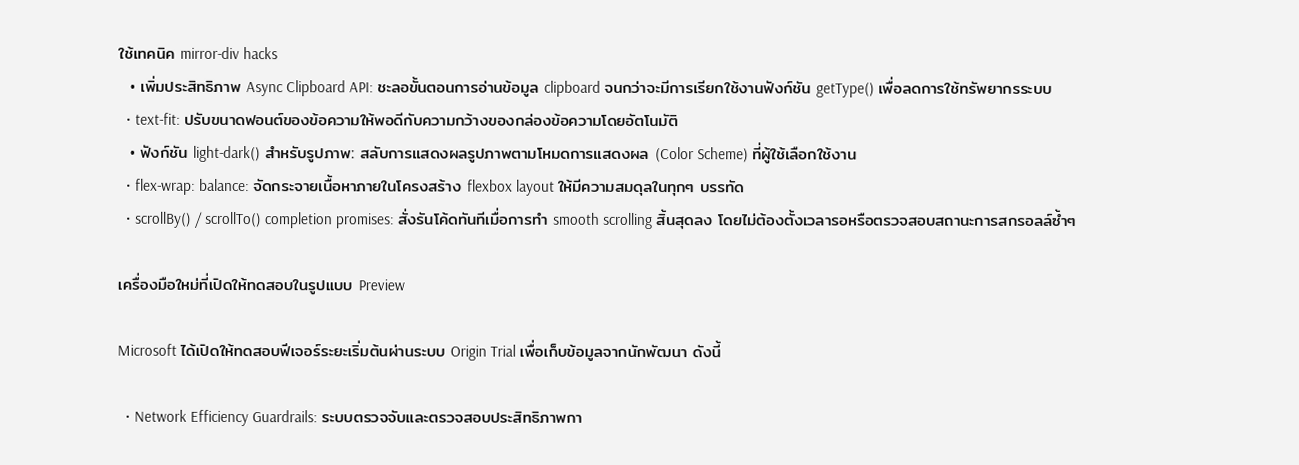ใช้เทคนิค mirror-div hacks
  • เพิ่มประสิทธิภาพ Async Clipboard API: ชะลอขั้นตอนการอ่านข้อมูล clipboard จนกว่าจะมีการเรียกใช้งานฟังก์ชัน getType() เพื่อลดการใช้ทรัพยากรระบบ
  • text-fit: ปรับขนาดฟอนต์ของข้อความให้พอดีกับความกว้างของกล่องข้อความโดยอัตโนมัติ
  • ฟังก์ชัน light-dark() สำหรับรูปภาพ: สลับการแสดงผลรูปภาพตามโหมดการแสดงผล (Color Scheme) ที่ผู้ใช้เลือกใช้งาน
  • flex-wrap: balance: จัดกระจายเนื้อหาภายในโครงสร้าง flexbox layout ให้มีความสมดุลในทุกๆ บรรทัด
  • scrollBy() / scrollTo() completion promises: สั่งรันโค้ดทันทีเมื่อการทำ smooth scrolling สิ้นสุดลง โดยไม่ต้องตั้งเวลารอหรือตรวจสอบสถานะการสกรอลล์ซ้ำๆ

เครื่องมือใหม่ที่เปิดให้ทดสอบในรูปแบบ Preview

Microsoft ได้เปิดให้ทดสอบฟีเจอร์ระยะเริ่มต้นผ่านระบบ Origin Trial เพื่อเก็บข้อมูลจากนักพัฒนา ดังนี้

  • Network Efficiency Guardrails: ระบบตรวจจับและตรวจสอบประสิทธิภาพกา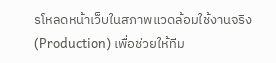รโหลดหน้าเว็บในสภาพแวดล้อมใช้งานจริง (Production) เพื่อช่วยให้ทีม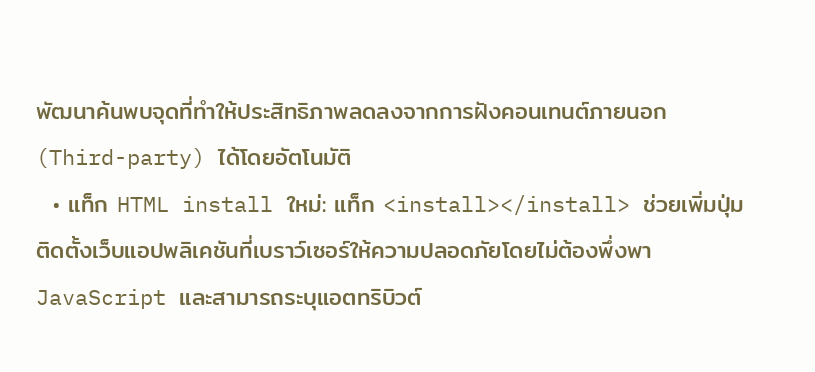พัฒนาค้นพบจุดที่ทำให้ประสิทธิภาพลดลงจากการฝังคอนเทนต์ภายนอก (Third-party) ได้โดยอัตโนมัติ
  • แท็ก HTML install ใหม่: แท็ก <install></install> ช่วยเพิ่มปุ่มติดตั้งเว็บแอปพลิเคชันที่เบราว์เซอร์ให้ความปลอดภัยโดยไม่ต้องพึ่งพา JavaScript และสามารถระบุแอตทริบิวต์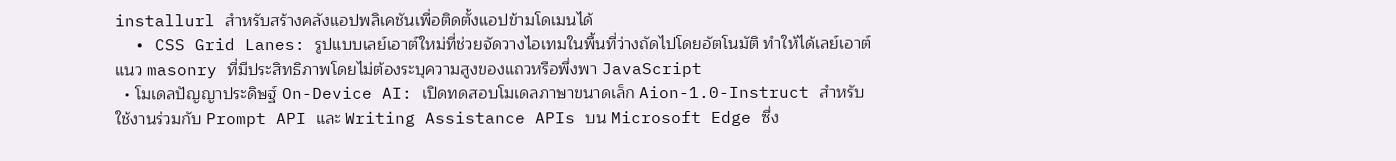installurl สำหรับสร้างคลังแอปพลิเคชันเพื่อติดตั้งแอปข้ามโดเมนได้
  • CSS Grid Lanes: รูปแบบเลย์เอาต์ใหม่ที่ช่วยจัดวางไอเทมในพื้นที่ว่างถัดไปโดยอัตโนมัติ ทำให้ได้เลย์เอาต์แนว masonry ที่มีประสิทธิภาพโดยไม่ต้องระบุความสูงของแถวหรือพึ่งพา JavaScript
  • โมเดลปัญญาประดิษฐ์ On-Device AI: เปิดทดสอบโมเดลภาษาขนาดเล็ก Aion-1.0-Instruct สำหรับใช้งานร่วมกับ Prompt API และ Writing Assistance APIs บน Microsoft Edge ซึ่ง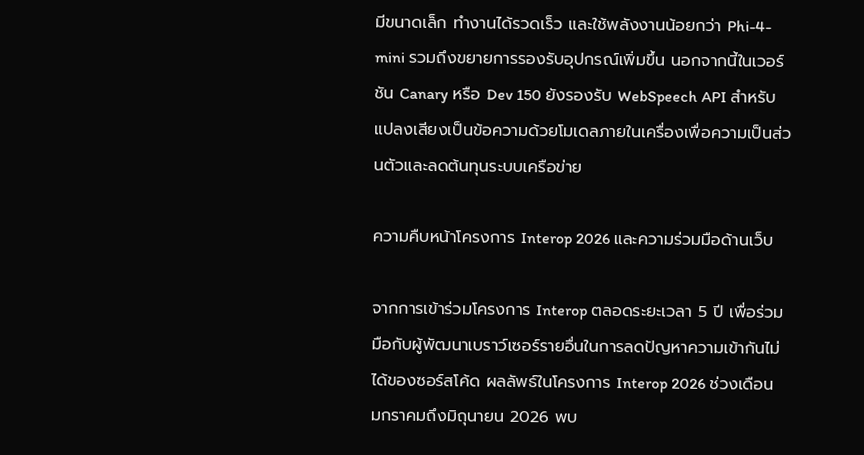มีขนาดเล็ก ทำงานได้รวดเร็ว และใช้พลังงานน้อยกว่า Phi-4-mini รวมถึงขยายการรองรับอุปกรณ์เพิ่มขึ้น นอกจากนี้ในเวอร์ชัน Canary หรือ Dev 150 ยังรองรับ WebSpeech API สำหรับแปลงเสียงเป็นข้อความด้วยโมเดลภายในเครื่องเพื่อความเป็นส่วนตัวและลดต้นทุนระบบเครือข่าย

ความคืบหน้าโครงการ Interop 2026 และความร่วมมือด้านเว็บ

จากการเข้าร่วมโครงการ Interop ตลอดระยะเวลา 5 ปี เพื่อร่วมมือกับผู้พัฒนาเบราว์เซอร์รายอื่นในการลดปัญหาความเข้ากันไม่ได้ของซอร์สโค้ด ผลลัพธ์ในโครงการ Interop 2026 ช่วงเดือนมกราคมถึงมิถุนายน 2026 พบ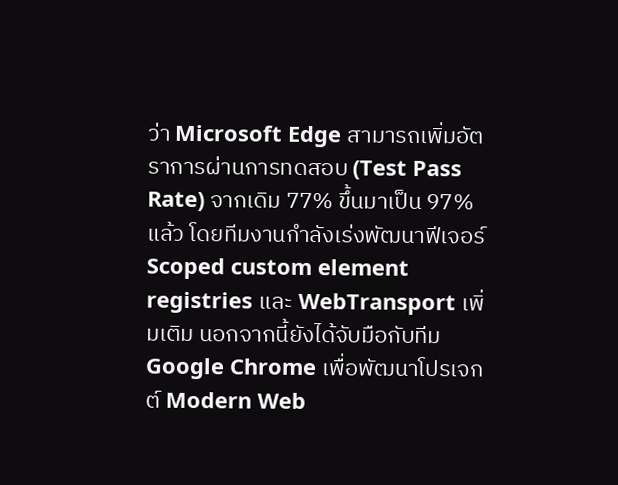ว่า Microsoft Edge สามารถเพิ่มอัตราการผ่านการทดสอบ (Test Pass Rate) จากเดิม 77% ขึ้นมาเป็น 97% แล้ว โดยทีมงานกำลังเร่งพัฒนาฟีเจอร์ Scoped custom element registries และ WebTransport เพิ่มเติม นอกจากนี้ยังได้จับมือกับทีม Google Chrome เพื่อพัฒนาโปรเจกต์ Modern Web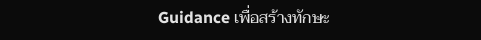Guidance เพื่อสร้างทักษะ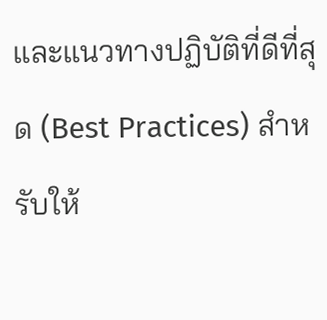และแนวทางปฏิบัติที่ดีที่สุด (Best Practices) สำหรับให้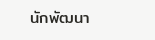นักพัฒนา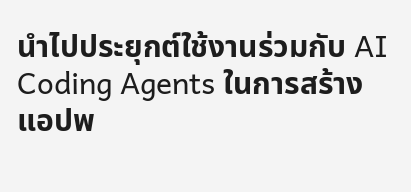นำไปประยุกต์ใช้งานร่วมกับ AI Coding Agents ในการสร้างแอปพ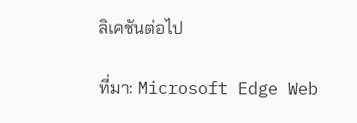ลิเคชันต่อไป

ที่มา: Microsoft Edge Web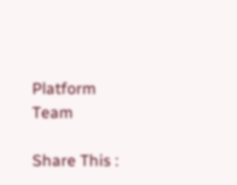Platform Team

Share This :